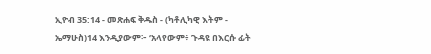ኢዮብ 35:14 - መጽሐፍ ቅዱስ - (ካቶሊካዊ እትም - ኤማሁስ)14 እንዲያውም፦ ‘አላየውም፥ ጉዳዩ በእርሱ ፊት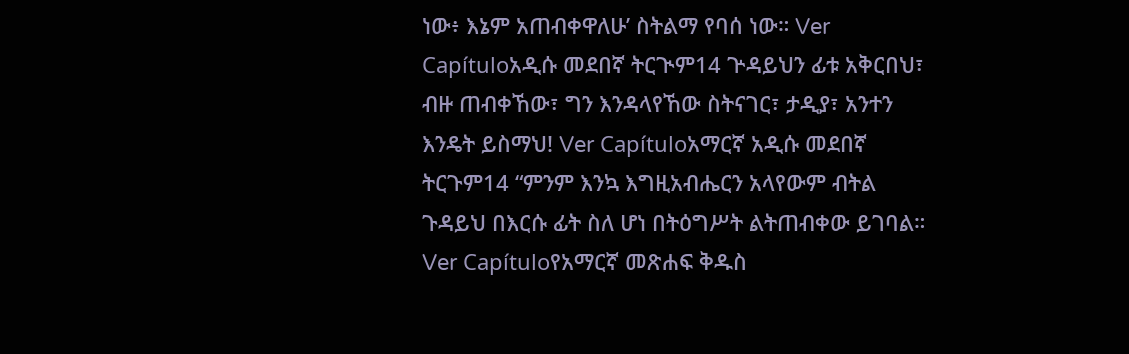ነው፥ እኔም አጠብቀዋለሁ’ ስትልማ የባሰ ነው። Ver Capítuloአዲሱ መደበኛ ትርጒም14 ጕዳይህን ፊቱ አቅርበህ፣ ብዙ ጠብቀኸው፣ ግን እንዳላየኸው ስትናገር፣ ታዲያ፣ አንተን እንዴት ይስማህ! Ver Capítuloአማርኛ አዲሱ መደበኛ ትርጉም14 “ምንም እንኳ እግዚአብሔርን አላየውም ብትል ጉዳይህ በእርሱ ፊት ስለ ሆነ በትዕግሥት ልትጠብቀው ይገባል። Ver Capítuloየአማርኛ መጽሐፍ ቅዱስ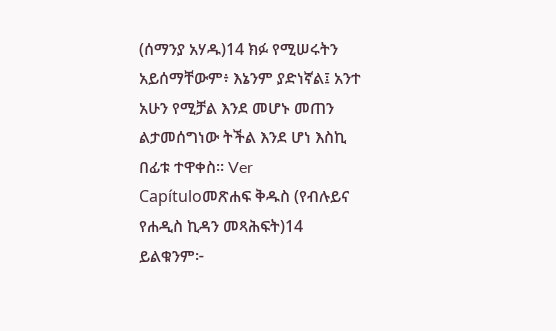(ሰማንያ አሃዱ)14 ክፉ የሚሠሩትን አይሰማቸውም፥ እኔንም ያድነኛል፤ አንተ አሁን የሚቻል እንደ መሆኑ መጠን ልታመሰግነው ትችል እንደ ሆነ እስኪ በፊቱ ተዋቀስ። Ver Capítuloመጽሐፍ ቅዱስ (የብሉይና የሐዲስ ኪዳን መጻሕፍት)14 ይልቁንም፦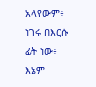አላየውም፥ ነገሩ በእርሱ ፊት ነው፥ እኔም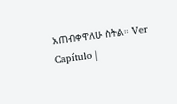አጠብቀዋለሁ ስትል። Ver Capítulo |